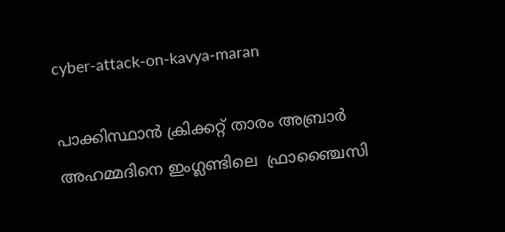cyber-attack-on-kavya-maran

പാക്കിസ്ഥാന്‍ ക്രിക്കറ്റ് താരം അബ്രാര്‍ അഹമ്മദിനെ ഇംഗ്ലണ്ടിലെ  ഫ്രാഞ്ചൈസി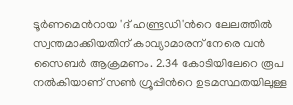ടൂര്‍ണമെന്‍റായ 'ദ് ഹണ്ട്രഡി'ന്‍റെ ലേലത്തില്‍ സ്വന്തമാക്കിയതിന് കാവ്യാമാരന് നേരെ വന്‍ സൈബര്‍ ആക്രമണം. 2.34 കോടിയിലേറെ രൂപ നല്‍കിയാണ് സണ്‍ ഗ്രൂപ്പിന്‍റെ ഉടമസ്ഥതയിലുള്ള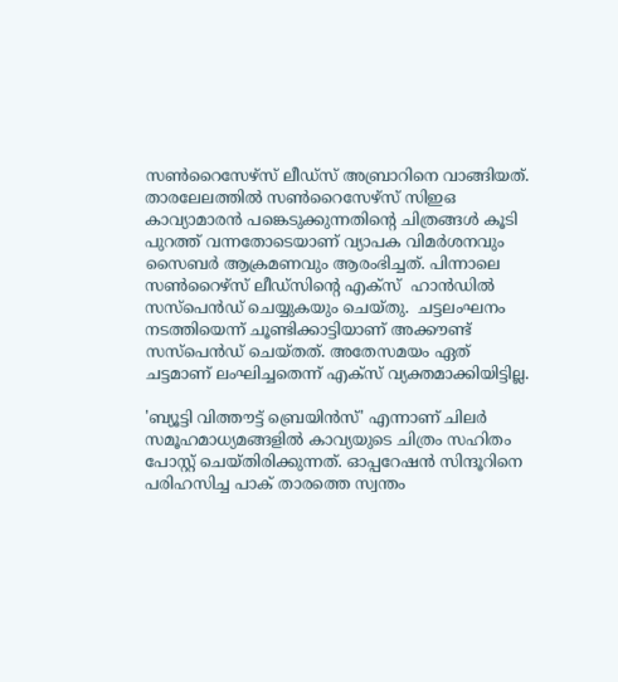സണ്‍റൈസേഴ്സ് ലീഡ്സ് അബ്രാറിനെ വാങ്ങിയത്. താരലേലത്തില്‍ സണ്‍റൈസേഴ്സ് സിഇഒ കാവ്യാമാരന്‍ പങ്കെടുക്കുന്നതിന്‍റെ ചിത്രങ്ങള്‍ കൂടി പുറത്ത് വന്നതോടെയാണ് വ്യാപക വിമര്‍ശനവും സൈബര്‍ ആക്രമണവും ആരംഭിച്ചത്. പിന്നാലെ സണ്‍റൈഴ്സ് ലീഡ്സിന്‍റെ എക്സ്  ഹാന്‍ഡില്‍ സസ്പെന്‍ഡ് ചെയ്യുകയും ചെയ്തു.  ചട്ടലംഘനം നടത്തിയെന്ന് ചൂണ്ടിക്കാട്ടിയാണ് അക്കൗണ്ട് സസ്പെന്‍ഡ് ചെയ്തത്. അതേസമയം ഏത് ചട്ടമാണ് ലംഘിച്ചതെന്ന് എക്സ് വ്യക്തമാക്കിയിട്ടില്ല.

'ബ്യൂട്ടി വിത്തൗട്ട് ബ്രെയിന്‍സ്' എന്നാണ് ചിലര്‍ സമൂഹമാധ്യമങ്ങളില്‍ കാവ്യയുടെ ചിത്രം സഹിതം പോസ്റ്റ് ചെയ്തിരിക്കുന്നത്. ഓപ്പറേഷന്‍ സിന്ദൂറിനെ  പരിഹസിച്ച പാക് താരത്തെ സ്വന്തം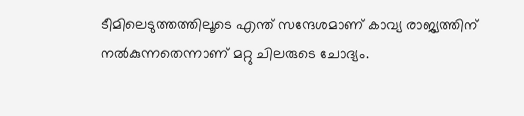ടീമിലെടുത്തത്തിലൂടെ എന്ത് സന്ദേശമാണ് കാവ്യ രാജ്യത്തിന് നല്‍കുന്നതെന്നാണ് മറ്റു ചിലരുടെ ചോദ്യം.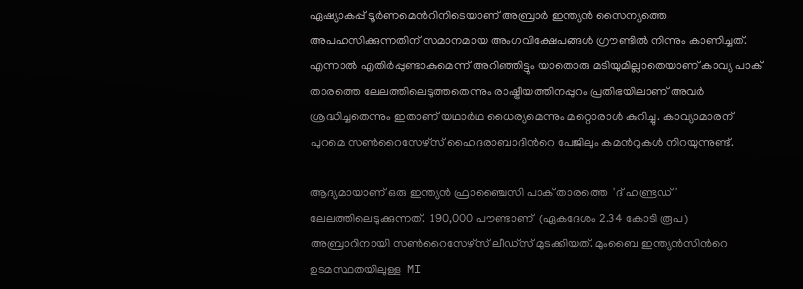ഏഷ്യാകപ്പ് ടൂര്‍ണമെന്‍റിനിടെയാണ് അബ്രാര്‍ ഇന്ത്യന്‍ സൈന്യത്തെ അപഹസിക്കുന്നതിന് സമാനമായ അംഗവിക്ഷേപങ്ങള്‍ ഗ്രൗണ്ടില്‍ നിന്നും കാണിച്ചത്. എന്നാല്‍ എതിര്‍പ്പുണ്ടാകുമെന്ന് അറിഞ്ഞിട്ടും യാതൊരു മടിയുമില്ലാതെയാണ് കാവ്യ പാക് താരത്തെ ലേലത്തിലെടുത്തതെന്നും രാഷ്ട്രീയത്തിനപ്പുറം പ്രതിഭയിലാണ് അവര്‍ ശ്രദ്ധിച്ചതെന്നും ഇതാണ് യഥാര്‍ഥ ധൈര്യമെന്നും മറ്റൊരാള്‍ കുറിച്ചു. കാവ്യാമാരന് പുറമെ സണ്‍റൈസേഴ്സ് ഹൈദരാബാദിന്‍റെ പേജിലും കമന്‍റുകള്‍ നിറയുന്നുണ്ട്.

ആദ്യമായാണ് ഒരു ഇന്ത്യന്‍ ഫ്രാഞ്ചൈസി പാക് താരത്തെ  'ദ് ഹണ്ട്രഡ്' ലേലത്തിലെടുക്കുന്നത്.  190,000 പൗണ്ടാണ്  (ഏകദേശം 2.34 കോടി രൂപ) അബ്രാറിനായി സണ്‍റൈസേഴ്സ് ലീഡ്സ് മുടക്കിയത്. മുംബൈ ഇന്ത്യന്‍സിന്‍റെ ഉടമസ്ഥതയിലുള്ള  MI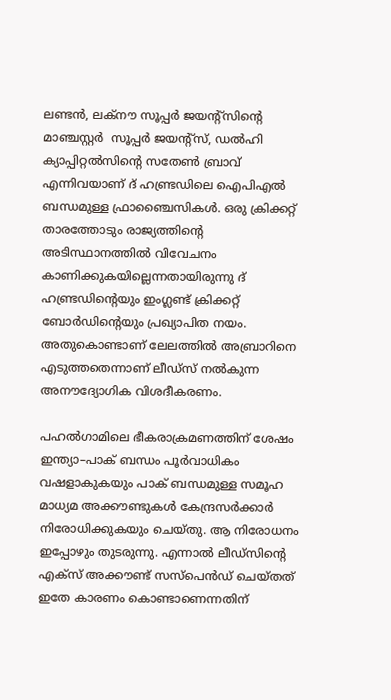ലണ്ടന്‍, ലക്നൗ സൂപ്പര്‍ ജയന്‍റ്സിന്‍റെ മാ‍ഞ്ചസ്റ്റര്‍  സൂപ്പര്‍ ജയന്‍റ്സ്, ഡല്‍ഹി ക്യാപ്പിറ്റല്‍സിന്‍റെ സതേണ്‍ ബ്രാവ് എന്നിവയാണ് ദ് ഹണ്ട്രഡിലെ ഐപിഎല്‍ ബന്ധമുള്ള ഫ്രാഞ്ചൈസികള്‍. ഒരു ക്രിക്കറ്റ് താരത്തോടും രാജ്യത്തിന്‍റെ അടിസ്ഥാനത്തില്‍ വിവേചനം കാണിക്കുകയില്ലെന്നതായിരുന്നു ദ് ഹണ്ട്രഡിന്‍റെയും ഇംഗ്ലണ്ട് ക്രിക്കറ്റ് ബോര്‍ഡിന്‍റെയും പ്രഖ്യാപിത നയം. അതുകൊണ്ടാണ് ലേലത്തില്‍ അബ്രാറിനെ എടുത്തതെന്നാണ് ലീഡ്സ് നല്‍കുന്ന അനൗദ്യോഗിക വിശദീകരണം.

പഹല്‍ഗാമിലെ ഭീകരാക്രമണത്തിന് ശേഷം ഇന്ത്യാ–പാക് ബന്ധം പൂര്‍വാധികം വഷളാകുകയും പാക് ബന്ധമുള്ള സമൂഹ മാധ്യമ അക്കൗണ്ടുകള്‍ കേന്ദ്രസര്‍ക്കാര്‍ നിരോധിക്കുകയും ചെയ്തു. ആ നിരോധനം  ഇപ്പോഴും തുടരുന്നു. എന്നാല്‍ ലീഡ്സിന്‍റെ എക്സ് അക്കൗണ്ട് സസ്പെന്‍ഡ് ചെയ്തത് ഇതേ കാരണം കൊണ്ടാണെന്നതിന്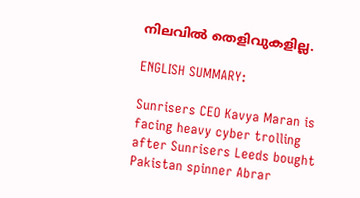നിലവില്‍ തെളിവുകളില്ല.

ENGLISH SUMMARY:

Sunrisers CEO Kavya Maran is facing heavy cyber trolling after Sunrisers Leeds bought Pakistan spinner Abrar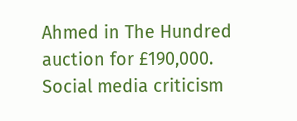Ahmed in The Hundred auction for £190,000. Social media criticism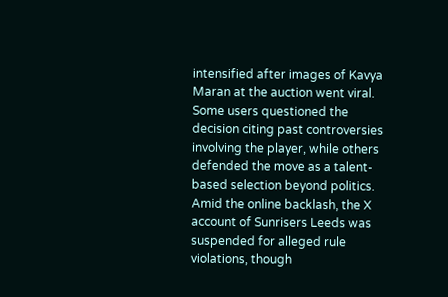intensified after images of Kavya Maran at the auction went viral. Some users questioned the decision citing past controversies involving the player, while others defended the move as a talent-based selection beyond politics. Amid the online backlash, the X account of Sunrisers Leeds was suspended for alleged rule violations, though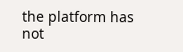the platform has not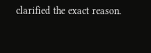clarified the exact reason.